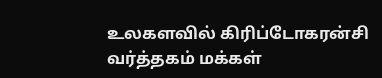உலகளவில் கிரிப்டோகரன்சி வர்த்தகம் மக்கள்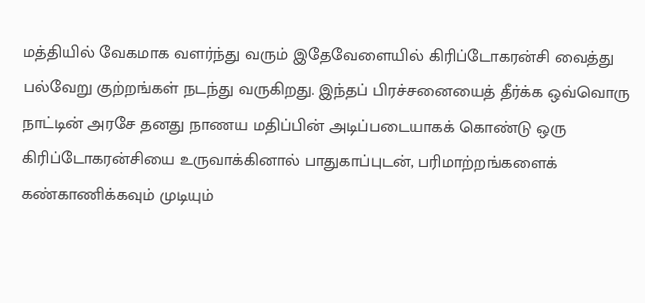மத்தியில் வேகமாக வளர்ந்து வரும் இதேவேளையில் கிரிப்டோகரன்சி வைத்து பல்வேறு குற்றங்கள் நடந்து வருகிறது. இந்தப் பிரச்சனையைத் தீர்க்க ஒவ்வொரு நாட்டின் அரசே தனது நாணய மதிப்பின் அடிப்படையாகக் கொண்டு ஒரு கிரிப்டோகரன்சியை உருவாக்கினால் பாதுகாப்புடன், பரிமாற்றங்களைக் கண்காணிக்கவும் முடியும்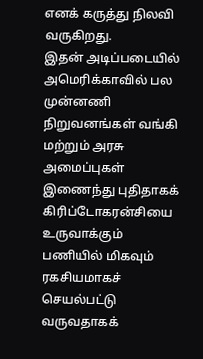எனக் கருத்து நிலவி வருகிறது.
இதன் அடிப்படையில் அமெரிக்காவில் பல முன்னணி நிறுவனங்கள் வங்கி மற்றும் அரசு அமைப்புகள் இணைந்து புதிதாகக் கிரிப்டோகரன்சியை உருவாக்கும் பணியில் மிகவும் ரகசியமாகச் செயல்பட்டு வருவதாகக்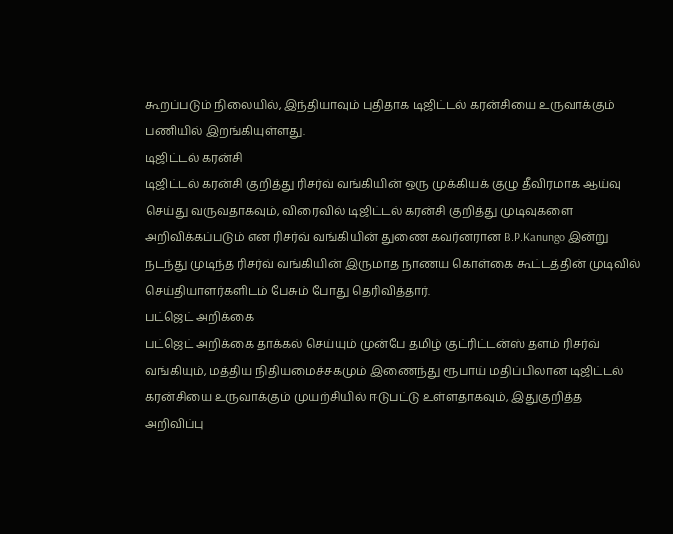கூறப்படும் நிலையில், இந்தியாவும் புதிதாக டிஜிட்டல் கரன்சியை உருவாக்கும் பணியில் இறங்கியுள்ளது.
டிஜிட்டல் கரன்சி
டிஜிட்டல் கரன்சி குறித்து ரிசர்வ் வங்கியின் ஒரு முக்கியக் குழு தீவிரமாக ஆய்வு செய்து வருவதாகவும், விரைவில் டிஜிட்டல் கரன்சி குறித்து முடிவுகளை அறிவிக்கப்படும் என ரிசர்வ் வங்கியின் துணை கவர்னரான B.P.Kanungo இன்று நடந்து முடிந்த ரிசர்வ் வங்கியின் இருமாத நாணய கொள்கை கூட்டத்தின் முடிவில் செய்தியாளர்களிடம் பேசும் போது தெரிவித்தார்.
பட்ஜெட் அறிக்கை
பட்ஜெட் அறிக்கை தாக்கல் செய்யும் முன்பே தமிழ் குட்ரிட்டன்ஸ் தளம் ரிசர்வ் வங்கியும், மத்திய நிதியமைச்சகமும் இணைந்து ரூபாய் மதிப்பிலான டிஜிட்டல் கரன்சியை உருவாக்கும் முயற்சியில் ஈடுபட்டு உள்ளதாகவும், இதுகுறித்த அறிவிப்பு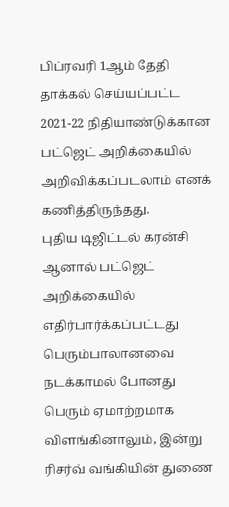பிப்ரவரி 1ஆம் தேதி தாக்கல் செய்யப்பட்ட 2021-22 நிதியாண்டுக்கான பட்ஜெட் அறிக்கையில் அறிவிக்கப்படலாம் எனக் கணித்திருந்தது.
புதிய டிஜிட்டல் கரன்சி
ஆனால் பட்ஜெட் அறிக்கையில் எதிர்பார்க்கப்பட்டது பெரும்பாலானவை நடக்காமல் போனது பெரும் ஏமாற்றமாக விளங்கினாலும், இன்று ரிசர்வ் வங்கியின் துணை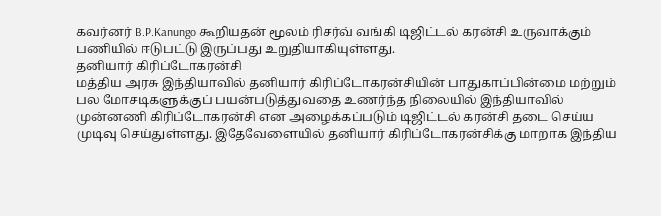கவர்னர் B.P.Kanungo கூறியதன் மூலம் ரிசர்வ் வங்கி டிஜிட்டல் கரன்சி உருவாக்கும் பணியில் ஈடுபட்டு இருப்பது உறுதியாகியுள்ளது.
தனியார் கிரிப்டோகரன்சி
மத்திய அரசு இந்தியாவில் தனியார் கிரிப்டோகரன்சியின் பாதுகாப்பின்மை மற்றும் பல மோசடிகளுக்குப் பயன்படுத்துவதை உணர்ந்த நிலையில் இந்தியாவில் முன்னணி கிரிப்டோகரன்சி என அழைக்கப்படும் டிஜிட்டல் கரன்சி தடை செய்ய முடிவு செய்துள்ளது. இதேவேளையில் தனியார் கிரிப்டோகரன்சிக்கு மாறாக இந்திய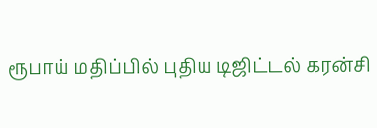ரூபாய் மதிப்பில் புதிய டிஜிட்டல் கரன்சி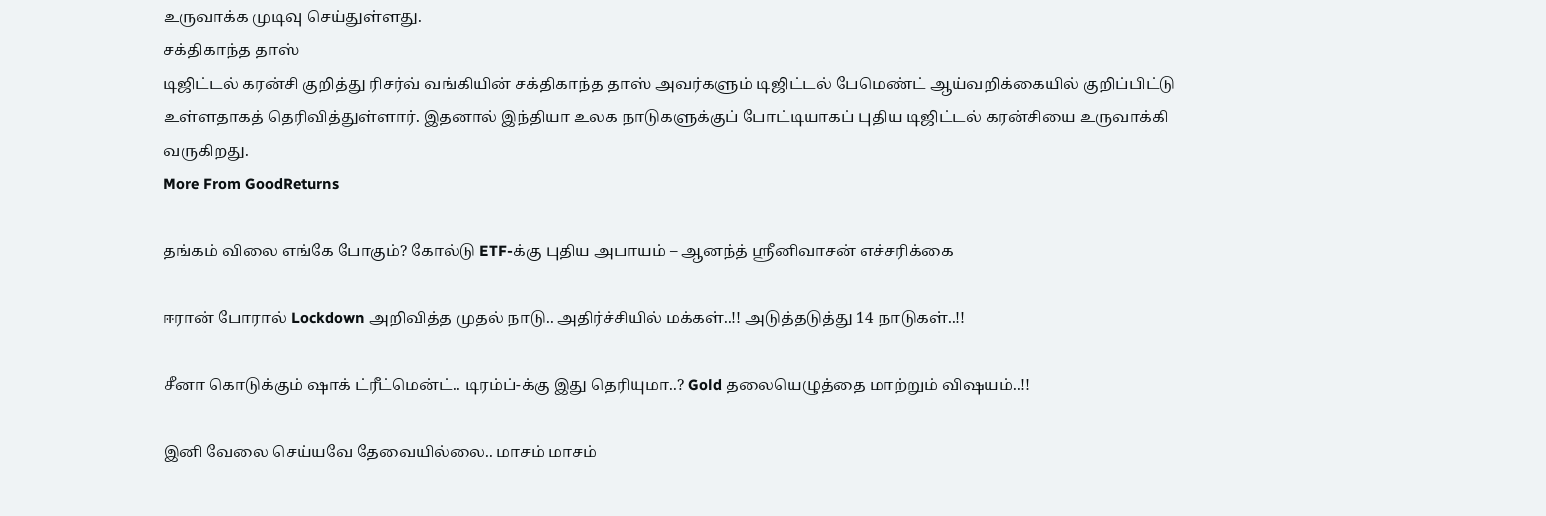உருவாக்க முடிவு செய்துள்ளது.
சக்திகாந்த தாஸ்
டிஜிட்டல் கரன்சி குறித்து ரிசர்வ் வங்கியின் சக்திகாந்த தாஸ் அவர்களும் டிஜிட்டல் பேமெண்ட் ஆய்வறிக்கையில் குறிப்பிட்டு உள்ளதாகத் தெரிவித்துள்ளார். இதனால் இந்தியா உலக நாடுகளுக்குப் போட்டியாகப் புதிய டிஜிட்டல் கரன்சியை உருவாக்கி வருகிறது.
More From GoodReturns

தங்கம் விலை எங்கே போகும்? கோல்டு ETF-க்கு புதிய அபாயம் – ஆனந்த் ஸ்ரீனிவாசன் எச்சரிக்கை

ஈரான் போரால் Lockdown அறிவித்த முதல் நாடு.. அதிர்ச்சியில் மக்கள்..!! அடுத்தடுத்து 14 நாடுகள்..!!

சீனா கொடுக்கும் ஷாக் ட்ரீட்மென்ட்.. டிரம்ப்-க்கு இது தெரியுமா..? Gold தலையெழுத்தை மாற்றும் விஷயம்..!!

இனி வேலை செய்யவே தேவையில்லை.. மாசம் மாசம்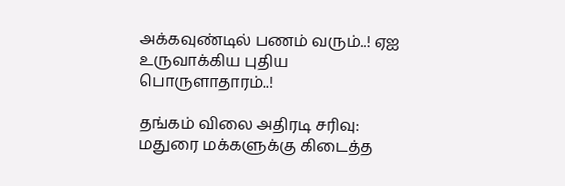அக்கவுண்டில் பணம் வரும்..! ஏஐ உருவாக்கிய புதிய பொருளாதாரம்..!

தங்கம் விலை அதிரடி சரிவு: மதுரை மக்களுக்கு கிடைத்த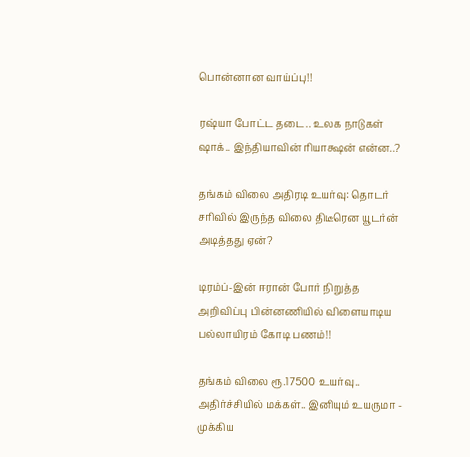பொன்னான வாய்ப்பு!!

ரஷ்யா போட்ட தடை.. உலக நாடுகள் ஷாக்.. இந்தியாவின் ரியாக்ஷன் என்ன..?

தங்கம் விலை அதிரடி உயர்வு: தொடர் சரிவில் இருந்த விலை திடீரென யூடர்ன் அடித்தது ஏன்?

டிரம்ப்-இன் ஈரான் போர் நிறுத்த அறிவிப்பு பின்னணியில் விளையாடிய பல்லாயிரம் கோடி பணம்!!

தங்கம் விலை ரூ.17500 உயர்வு.. அதிர்ச்சியில் மக்கள்.. இனியும் உயருமா - முக்கிய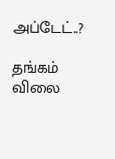அப்டேட்..?

தங்கம் விலை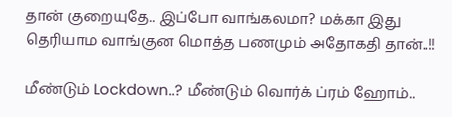தான் குறையுதே.. இப்போ வாங்கலமா? மக்கா இது தெரியாம வாங்குன மொத்த பணமும் அதோகதி தான்..!!

மீண்டும் Lockdown..? மீண்டும் வொர்க் ப்ரம் ஹோம்..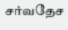சர்வதேச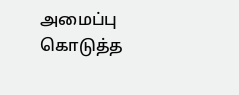அமைப்பு கொடுத்த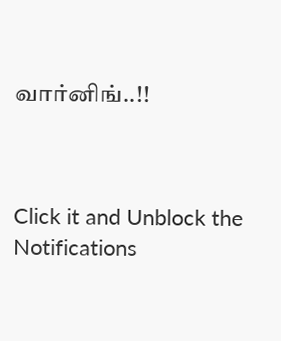வார்னிங்..!!



Click it and Unblock the Notifications